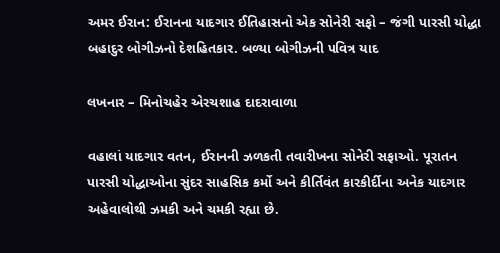અમર ઈરાન: ઈરાનના યાદગાર ઈતિહાસનો એક સોનેરી સફો – જંગી પારસી યોદ્ધા બહાદુર બોગીઝનો દેશહિતકાર. બળ્યા બોગીઝની પવિત્ર યાદ

લખનાર – મિનોચહેર એરચશાહ દાદરાવાળા

વહાલાં યાદગાર વતન, ઈરાનની ઝળકતી તવારીખના સોનેરી સફાઓ. પૂરાતન પારસી યોદ્ધાઓના સુંદર સાહસિક કર્મો અને કીર્તિવંત કારકીર્દીના અનેક યાદગાર અહેવાલોથી ઝમકી અને ચમકી રહ્યા છે.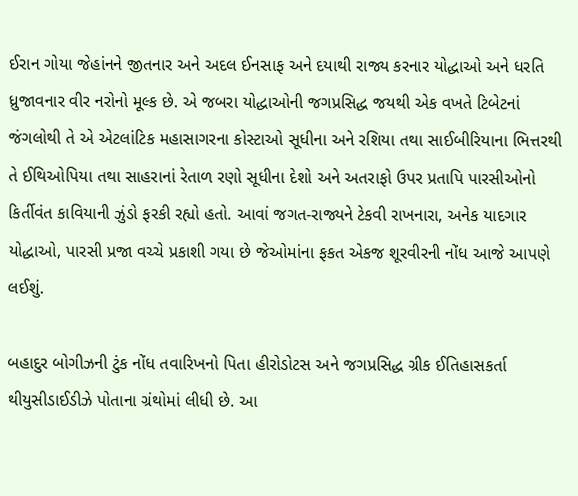ઈરાન ગોયા જેહાંનને જીતનાર અને અદલ ઈનસાફ અને દયાથી રાજ્ય કરનાર યોદ્ધાઓ અને ધરતિ ધ્રુજાવનાર વીર નરોનો મૂલ્ક છે. એ જબરા યોદ્ધાઓની જગપ્રસિદ્ધ જયથી એક વખતે ટિબેટનાં જંગલોથી તે એ એટલાંટિક મહાસાગરના કોસ્ટાઓ સૂધીના અને રશિયા તથા સાઈબીરિયાના ભિત્તરથી તે ઈથિઓપિયા તથા સાહરાનાં રેતાળ રણો સૂધીના દેશો અને અતરાફો ઉપર પ્રતાપિ પારસીઓનો કિર્તીવંત કાવિયાની ઝુંડો ફરકી રહ્યો હતો. આવાં જગત-રાજ્યને ટેકવી રાખનારા, અનેક યાદગાર યોદ્ધાઓ, પારસી પ્રજા વચ્ચે પ્રકાશી ગયા છે જેઓમાંના ફકત એકજ શૂરવીરની નોંધ આજે આપણે લઈશું.

બહાદુર બોગીઝની ટુંક નોંધ તવારિખનો પિતા હીરોડોટસ અને જગપ્રસિદ્ધ ગ્રીક ઈતિહાસકર્તા થીયુસીડાઈડીઝે પોતાના ગ્રંથોમાં લીધી છે. આ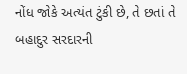નોંધ જોકે અત્યંત ટુંકી છે, તે છતાં તે બહાદુર સરદારની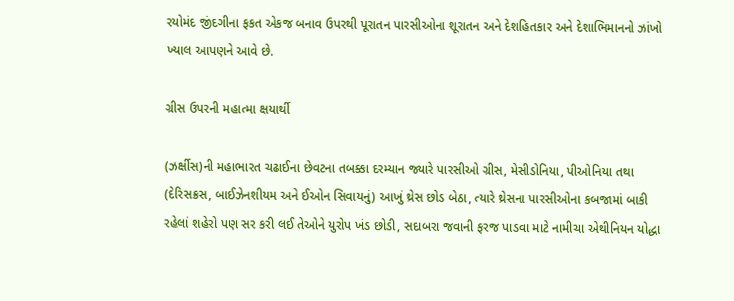રયોમંદ જીંદગીના ફકત એકજ બનાવ ઉપરથી પૂરાતન પારસીઓના શૂરાતન અને દેશહિતકાર અને દેશાભિમાનનો ઝાંખો ખ્યાલ આપણને આવે છે.

ગ્રીસ ઉપરની મહાત્મા ક્ષયાર્થી

(ઝર્ક્ષીસ)ની મહાભારત ચઢાઈના છેવટના તબક્કા દરમ્યાન જ્યારે પારસીઓ ગ્રીસ, મેસીડોનિયા, પીઓનિયા તથા (દેરિસક્રસ, બાઈઝેનશીયમ અને ઈઓન સિવાયનું) આખું થ્રેસ છોડ બેઠા, ત્યારે થ્રેસના પારસીઓના કબજામાં બાકી  રહેલાં શહેરો પણ સર કરી લઈ તેઓને યુરોપ ખંડ છોડી, સદાબરા જવાની ફરજ પાડવા માટે નામીચા એથીનિયન યોદ્ધા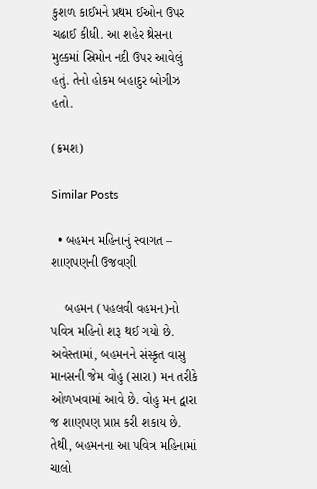કુશળ કાઈમને પ્રથમ ઈઓન ઉપર ચઢાઈ કીધી. આ શહેર થ્રેસના મુલ્કમાં સ્રિમોન નદી ઉપર આવેલું હતું. તેનો હોકમ બહાદુર બોગીઝ  હતો.

(ક્રમશ)

Similar Posts

  • બહમન મહિનાનું સ્વાગત – શાણપણની ઉજવણી

    બહમન (પહલવી વહમન)નો પવિત્ર મહિનો શરૂ થઈ ગયો છે. અવેસ્તામાં, બહમનને સંસ્કૃત વાસુ માનસની જેમ વોહુ (સારા) મન તરીકે ઓળખવામાં આવે છે. વોહુ મન દ્વારા જ શાણપણ પ્રાપ્ત કરી શકાય છે. તેથી, બહમનના આ પવિત્ર મહિનામાં ચાલો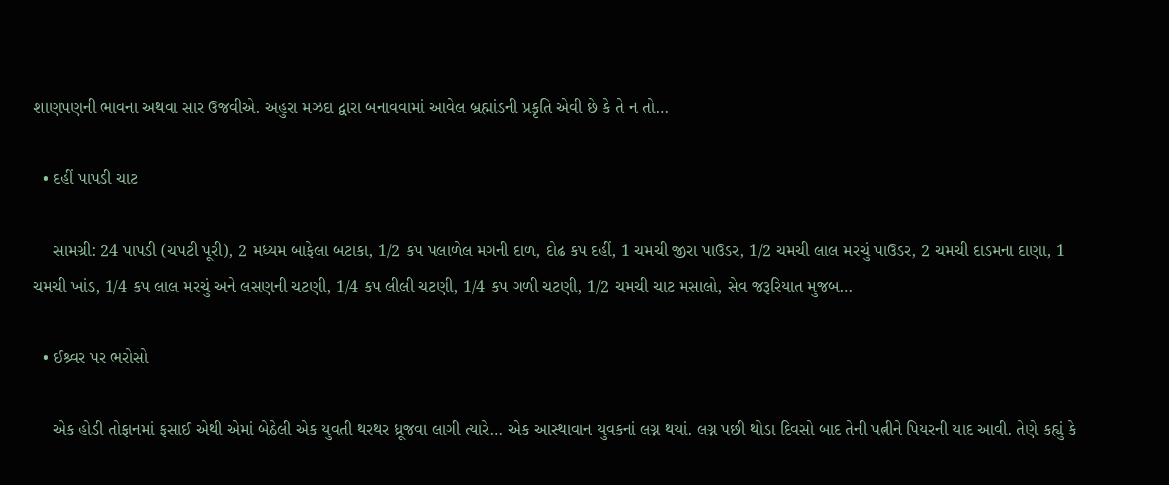શાણપણની ભાવના અથવા સાર ઉજવીએ. અહુરા મઝદા દ્વારા બનાવવામાં આવેલ બ્રહ્માંડની પ્રકૃતિ એવી છે કે તે ન તો…

  • દહીં પાપડી ચાટ

    સામગ્રી: 24 પાપડી (ચપટી પૂરી), 2 મધ્યમ બાફેલા બટાકા, 1/2 કપ પલાળેલ મગની દાળ, દોઢ કપ દહીં, 1 ચમચી જીરા પાઉડર, 1/2 ચમચી લાલ મરચું પાઉડર, 2 ચમચી દાડમના દાણા, 1 ચમચી ખાંડ, 1/4 કપ લાલ મરચું અને લસણની ચટણી, 1/4 કપ લીલી ચટણી, 1/4 કપ ગળી ચટણી, 1/2 ચમચી ચાટ મસાલો, સેવ જરૂરિયાત મુજબ…

  • ઈશ્ર્વર પર ભરોસો

    એક હોડી તોફાનમાં ફસાઈ એથી એમાં બેઠેલી એક યુવતી થરથર ધ્રૂજવા લાગી ત્યારે… એક આસ્થાવાન યુવકનાં લગ્ન થયાં. લગ્ન પછી થોડા દિવસો બાદ તેની પત્નીને પિયરની યાદ આવી. તેણે કહ્યું કે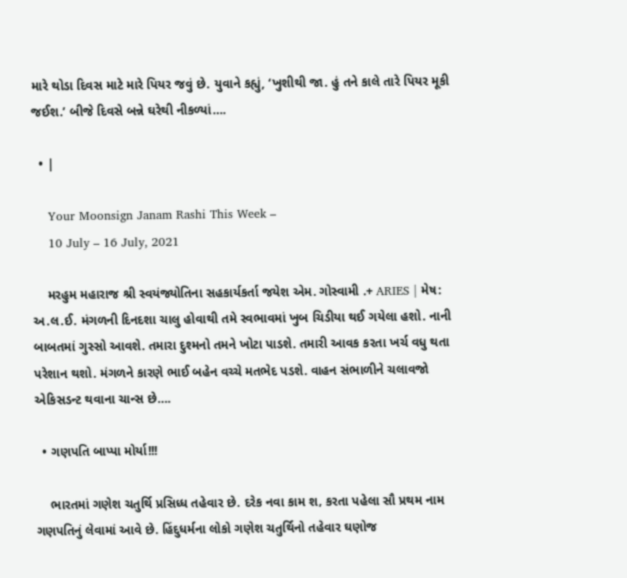મારે થોડા દિવસ માટે મારે પિયર જવું છે. યુવાને કહ્યું, ‘ખુશીથી જા. હું તને કાલે તારે પિયર મૂકી જઈશ.’ બીજે દિવસે બન્ને ઘરેથી નીકળ્યાં….

  • |

    Your Moonsign Janam Rashi This Week –
    10 July – 16 July, 2021

    મરહુમ મહારાજ શ્રી સ્વયંજ્યોતિના સહકાર્યકર્તા જયેશ એમ. ગોસ્વામી .+ ARIES | મેષ: અ.લ.ઈ. મંગળની દિનદશા ચાલુ હોવાથી તમે સ્વભાવમાં ખુબ ચિડીયા થઈ ગયેલા હશો. નાની બાબતમાં ગુસ્સો આવશે. તમારા દુશ્મનો તમને ખોટા પાડશે. તમારી આવક કરતા ખર્ચ વધુ થતા પરેશાન થશો. મંગળને કારણે ભાઈ બહેન વચ્ચે મતભેદ પડશે. વાહન સંભાળીને ચલાવજો એકિસડન્ટ થવાના ચાન્સ છે….

  • ગણપતિ બાપ્પા મોર્યા!!!

    ભારતમાં ગણેશ ચતુર્થિ પ્રસિધ્ધ તહેવાર છે. દરેક નવા કામ શ‚ કરતા પહેલા સૌ પ્રથમ નામ ગણપતિનું લેવામાં આવે છે. હિંદુધર્મના લોકો ગણેશ ચતુર્થિનો તહેવાર ઘણોજ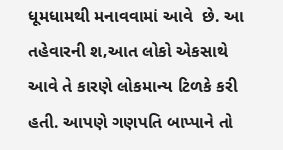ધૂમધામથી મનાવવામાં આવે  છે. આ તહેવારની શ‚આત લોકો એકસાથે આવે તે કારણે લોકમાન્ય ટિળકે કરી હતી. આપણે ગણપતિ બાપ્પાને તો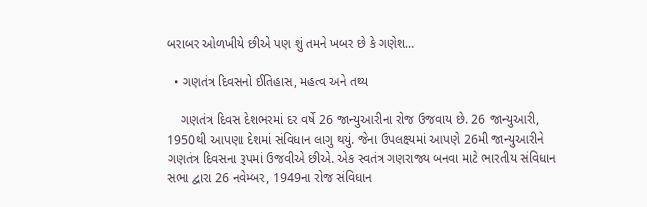બરાબર ઓળખીયે છીએ પણ શું તમને ખબર છે કે ગણેશ…

  • ગણતંત્ર દિવસનો ઈતિહાસ, મહત્વ અને તથ્ય

    ગણતંત્ર દિવસ દેશભરમાં દર વર્ષે 26 જાન્યુઆરીના રોજ ઉજવાય છે. 26 જાન્યુઆરી, 1950થી આપણા દેશમાં સંવિધાન લાગુ થયું. જેના ઉપલક્ષ્યમાં આપણે 26મી જાન્યુઆરીને ગણતંત્ર દિવસના રૂપમાં ઉજવીએ છીએ. એક સ્વતંત્ર ગણરાજ્ય બનવા માટે ભારતીય સંવિધાન સભા દ્વારા 26 નવેમ્બર, 1949ના રોજ સંવિધાન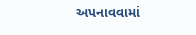અપનાવવામાં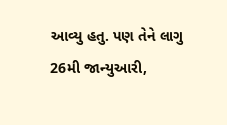આવ્યુ હતુ. પણ તેને લાગુ 26મી જાન્યુઆરી,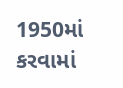1950માં કરવામાં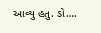આવ્યુ હતુ. ડો….